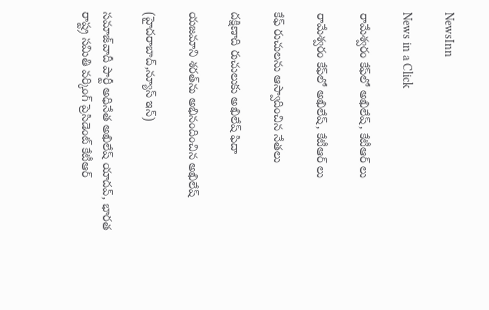NewsInn

News in a Click

రామేశ్వరం కేఫ్‌లో అఖిలేష్, కేటీఆర్ లు

రామేశ్వరం కేఫ్‌లో అఖిలేష్, కేటీఆర్ లు

కేఫ్ రుచులను ఆస్వాదించిన నేతలు

దక్షిణాది రుచులుకు అఖిలేష్ ఫిదా

యజమాని శరత్‌ను అభినందించిన అఖిలేష్

(హైదరాబాద్,న్యూస్ ఇన్)

సమాజ్‌వాదీ పార్టీ అధినేత అఖిలేష్ యాదవ్, భారత రాష్ట్ర సమితి వర్కింగ్ ప్రెసిడెంట్ కేటీఆర్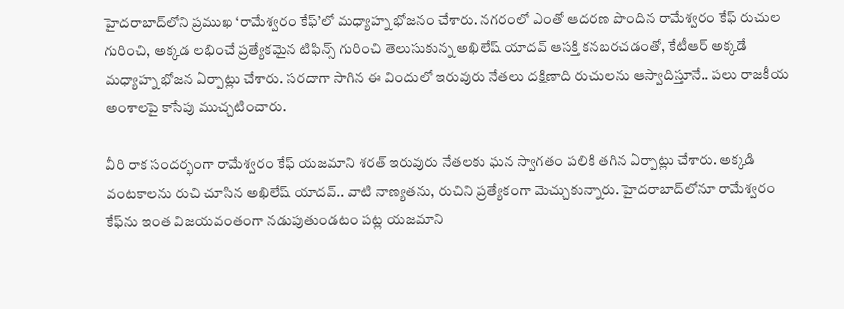హైదరాబాద్‌లోని ప్రముఖ ‘రామేశ్వరం కేఫ్‌’లో మధ్యాహ్న భోజనం చేశారు. నగరంలో ఎంతో ఆదరణ పొందిన రామేశ్వరం కేఫ్ రుచుల గురించి, అక్కడ లభించే ప్రత్యేకమైన టిఫిన్స్ గురించి తెలుసుకున్న అఖిలేష్ యాదవ్ ఆసక్తి కనబరచడంతో, కేటీఆర్ అక్కడే మధ్యాహ్న భోజన ఏర్పాట్లు చేశారు. సరదాగా సాగిన ఈ విందులో ఇరువురు నేతలు దక్షిణాది రుచులను ఆస్వాదిస్తూనే.. పలు రాజకీయ అంశాలపై కాసేపు ముచ్చటించారు.

వీరి రాక సందర్భంగా రామేశ్వరం కేఫ్ యజమాని శరత్ ఇరువురు నేతలకు ఘన స్వాగతం పలికి తగిన ఏర్పాట్లు చేశారు. అక్కడి వంటకాలను రుచి చూసిన అఖిలేష్ యాదవ్.. వాటి నాణ్యతను, రుచిని ప్రత్యేకంగా మెచ్చుకున్నారు. హైదరాబాద్‌లోనూ రామేశ్వరం కేఫ్‌ను ఇంత విజయవంతంగా నడుపుతుండటం పట్ల యజమాని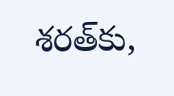శరత్‌కు,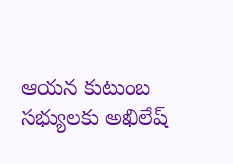ఆయన కుటుంబ సభ్యులకు అఖిలేష్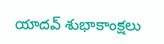యాదవ్ శుభాకాంక్షలు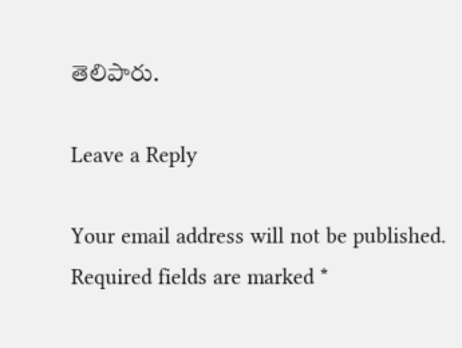తెలిపారు.

Leave a Reply

Your email address will not be published. Required fields are marked *